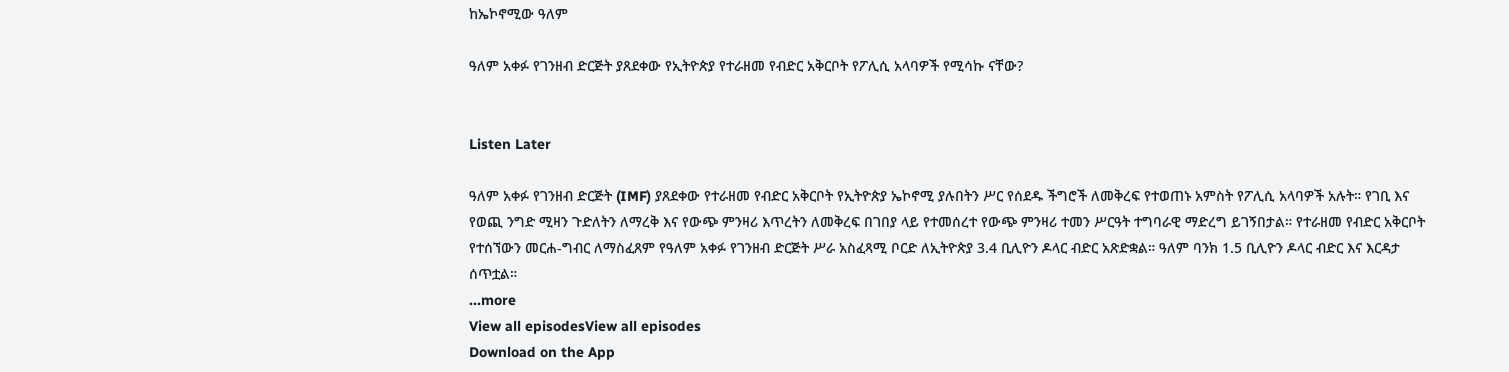ከኤኮኖሚው ዓለም

ዓለም አቀፉ የገንዘብ ድርጅት ያጸደቀው የኢትዮጵያ የተራዘመ የብድር አቅርቦት የፖሊሲ አላባዎች የሚሳኩ ናቸው?


Listen Later

ዓለም አቀፉ የገንዘብ ድርጅት (IMF) ያጸደቀው የተራዘመ የብድር አቅርቦት የኢትዮጵያ ኤኮኖሚ ያሉበትን ሥር የሰደዱ ችግሮች ለመቅረፍ የተወጠኑ አምስት የፖሊሲ አላባዎች አሉት። የገቢ እና የወጪ ንግድ ሚዛን ጉድለትን ለማረቅ እና የውጭ ምንዛሪ እጥረትን ለመቅረፍ በገበያ ላይ የተመሰረተ የውጭ ምንዛሪ ተመን ሥርዓት ተግባራዊ ማድረግ ይገኝበታል። የተራዘመ የብድር አቅርቦት የተሰኘውን መርሐ-ግብር ለማስፈጸም የዓለም አቀፉ የገንዘብ ድርጅት ሥራ አስፈጻሚ ቦርድ ለኢትዮጵያ 3.4 ቢሊዮን ዶላር ብድር አጽድቋል። ዓለም ባንክ 1.5 ቢሊዮን ዶላር ብድር እና እርዳታ ሰጥቷል።
...more
View all episodesView all episodes
Download on the App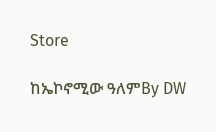Store

ከኤኮኖሚው ዓለምBy DW